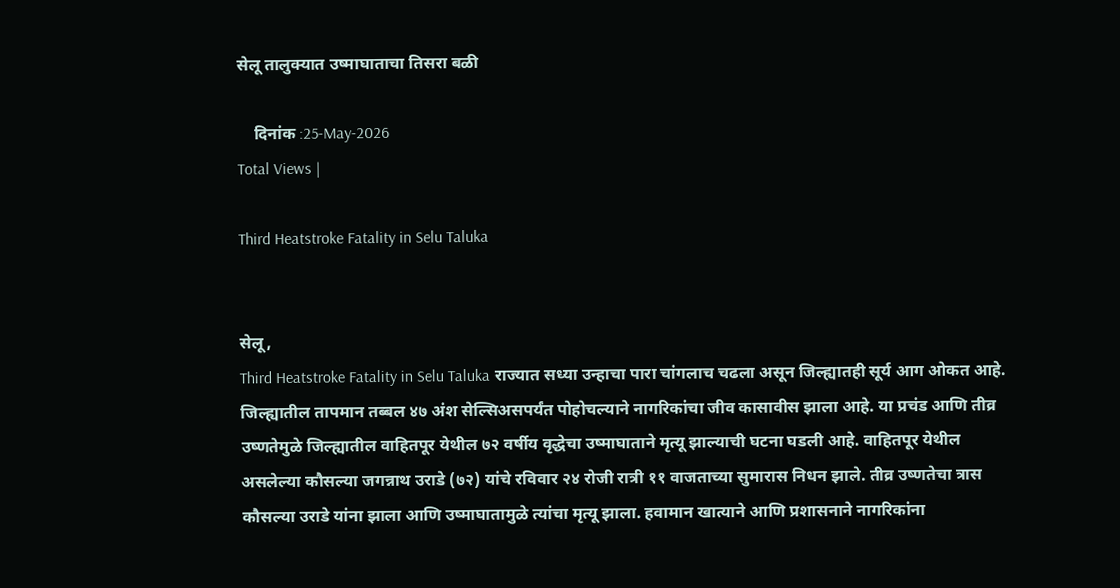सेलू तालुक्यात उष्माघाताचा तिसरा बळी

    दिनांक :25-May-2026
Total Views |

Third Heatstroke Fatality in Selu Taluka


सेलू,
Third Heatstroke Fatality in Selu Taluka राज्यात सध्या उन्हाचा पारा चांगलाच चढला असून जिल्ह्यातही सूर्य आग ओकत आहे. जिल्ह्यातील तापमान तब्बल ४७ अंश सेल्सिअसपर्यंत पोहोचल्याने नागरिकांचा जीव कासावीस झाला आहे. या प्रचंड आणि तीव्र उष्णतेमुळे जिल्ह्यातील वाहितपूर येथील ७२ वर्षीय वृद्धेचा उष्माघाताने मृत्यू झाल्याची घटना घडली आहे. वाहितपूर येथील असलेल्या कौसल्या जगन्नाथ उराडे (७२) यांचे रविवार २४ रोजी रात्री ११ वाजताच्या सुमारास निधन झाले. तीव्र उष्णतेचा त्रास कौसल्या उराडे यांना झाला आणि उष्माघातामुळे त्यांचा मृत्यू झाला. हवामान खात्याने आणि प्रशासनाने नागरिकांना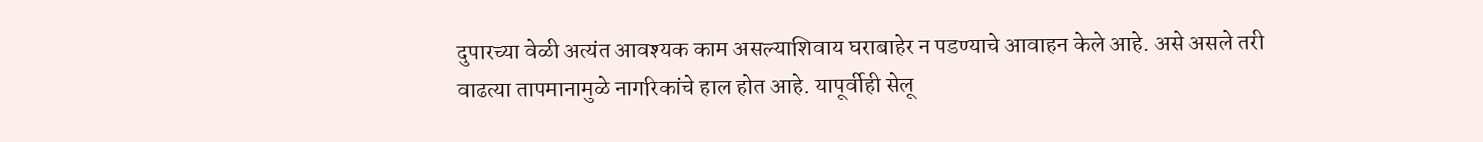दुपारच्या वेळी अत्यंत आवश्यक काम असल्याशिवाय घराबाहेर न पडण्याचे आवाहन केले आहे. असे असले तरी वाढत्या तापमानामुळे नागरिकांचे हाल होत आहे. यापूर्वीही सेलू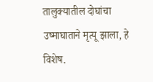तालुक्यातील दोघांचा उष्माघाताने मृत्यू झाला, हे विशेष.